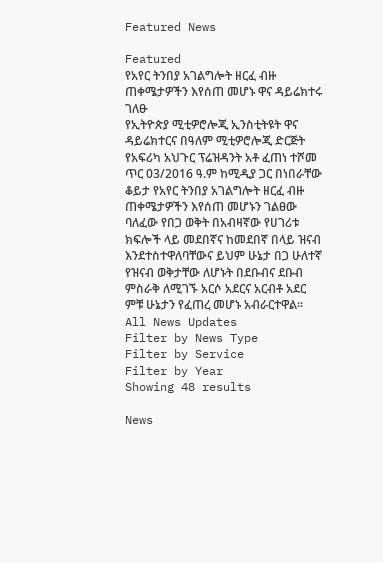Featured News

Featured
የአየር ትንበያ አገልግሎት ዘርፈ ብዙ ጠቀሜታዎችን እየሰጠ መሆኑ ዋና ዳይሬክተሩ ገለፁ
የኢትዮጵያ ሚቲዎሮሎጂ ኢንስቲትዩት ዋና ዳይሬክተርና በዓለም ሚቲዎሮሎጂ ድርጅት የአፍሪካ አህጉር ፕሬዝዳንት አቶ ፈጠነ ተሾመ ጥር 03/2016 ዓ.ም ከሚዲያ ጋር በነበራቸው ቆይታ የአየር ትንበያ አገልግሎት ዘርፈ ብዙ ጠቀሜታዎችን እየሰጠ መሆኑን ገልፀው ባለፈው የበጋ ወቅት በአብዛኛው የሀገሪቱ ክፍሎች ላይ መደበኛና ከመደበኛ በላይ ዝናብ እንደተስተዋለባቸውና ይህም ሁኔታ በጋ ሁለተኛ የዝናብ ወቅታቸው ለሆኑት በደቡብና ደቡብ ምስራቅ ለሚገኙ አርሶ አደርና አርብቶ አደር ምቹ ሁኔታን የፈጠረ መሆኑ አብራርተዋል።
All News Updates
Filter by News Type
Filter by Service
Filter by Year
Showing 48 results

News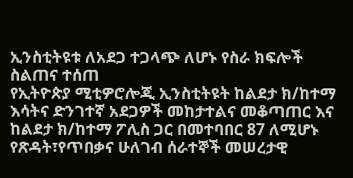ኢንስቲትዩቱ ለአደጋ ተጋላጭ ለሆኑ የስራ ክፍሎች ስልጠና ተሰጠ
የኢትዮጵያ ሚቲዎሮሎጂ ኢንስቲትዩት ከልደታ ክ/ከተማ እሳትና ድንገተኛ አደጋዎች መከታተልና መቆጣጠር እና ከልደታ ክ/ከተማ ፖሊስ ጋር በመተባበር 87 ለሚሆኑ የጽዳት፣የጥበቃና ሁለገብ ሰራተኞች መሠረታዊ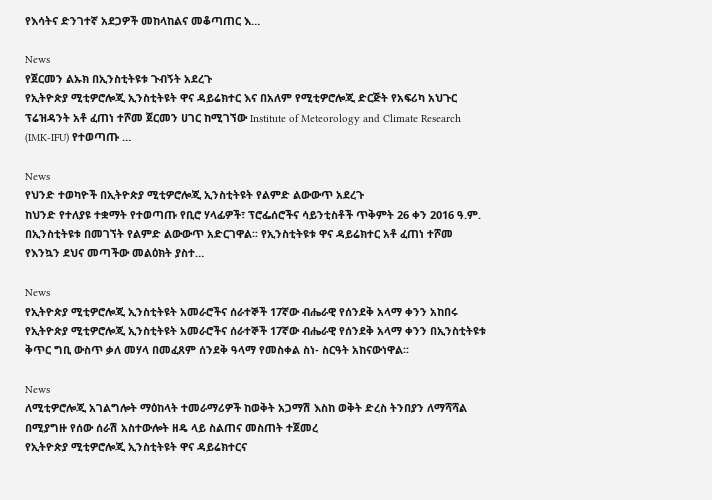የእሳትና ድንገተኛ አደጋዎች መከላከልና መቆጣጠር እ…

News
የጀርመን ልኡክ በኢንስቲትዩቱ ጉብኝት አደረጉ
የኢትዮጵያ ሚቲዎሮሎጂ ኢንስቲትዩት ዋና ዳይሬክተር እና በአለም የሚቲዎሮሎጂ ድርጅት የአፍሪካ አህጉር ፕሬዝዳንት አቶ ፈጠነ ተሾመ ጀርመን ሀገር ከሚገኘው Institute of Meteorology and Climate Research (IMK-IFU) የተወጣጡ …

News
የህንድ ተወካዮች በኢትዮጵያ ሚቲዎሮሎጂ ኢንስቲትዩት የልምድ ልውውጥ አደረጉ
ከህንድ የተለያዩ ተቋማት የተወጣጡ የቢሮ ሃላፊዎች፣ ፕሮፌሰሮችና ሳይንቲስቶች ጥቅምት 26 ቀን 2016 ዓ.ም. በኢንስቲትዩቱ በመገኘት የልምድ ልውውጥ አድርገዋል፡፡ የኢንስቲትዩቱ ዋና ዳይሬክተር አቶ ፈጠነ ተሾመ የእንኳን ደህና መጣችው መልዕክት ያስተ…

News
የኢትዮጵያ ሚቲዎሮሎጂ ኢንስቲትዩት አመራሮችና ሰራተኞች 17ኛው ብሔራዊ የሰንደቅ አላማ ቀንን አከበሩ
የኢትዮጵያ ሚቲዎሮሎጂ ኢንስቲትዩት አመራሮችና ሰራተኞች 17ኛው ብሔራዊ የሰንደቅ አላማ ቀንን በኢንስቲትዩቱ ቅጥር ግቢ ውስጥ ቃለ መሃላ በመፈጸም ሰንደቅ ዓላማ የመስቀል ስነ- ስርዓት አከናውነዋል፡፡

News
ለሚቲዎሮሎጂ አገልግሎት ማዕከላት ተመራማሪዎች ከወቅት አጋማሽ እስከ ወቅት ድረስ ትንበያን ለማሻሻል በሚያግዙ የሰው ሰራሽ አስተውሎት ዘዴ ላይ ስልጠና መስጠት ተጀመረ
የኢትዮጵያ ሚቲዎሮሎጂ ኢንስቲትዩት ዋና ዳይሬክተርና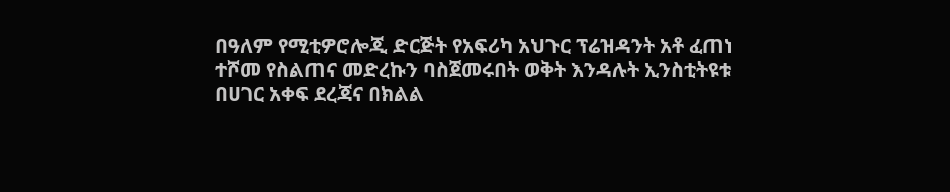በዓለም የሚቲዎሮሎጂ ድርጅት የአፍሪካ አህጉር ፕሬዝዳንት አቶ ፈጠነ ተሾመ የስልጠና መድረኩን ባስጀመሩበት ወቅት እንዳሉት ኢንስቲትዩቱ በሀገር አቀፍ ደረጃና በክልል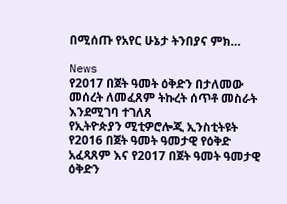በሚሰጡ የአየር ሁኔታ ትንበያና ምክ…

News
የ2017 በጀት ዓመት ዕቅድን በታለመው መሰረት ለመፈጸም ትኩረት ሰጥቶ መስራት እንደሚገባ ተገለጸ
የኢትዮጵያን ሚቲዎሮሎጂ ኢንስቲትዩት የ2016 በጀት ዓመት ዓመታዊ የዕቅድ አፈጻጸም እና የ2017 በጀት ዓመት ዓመታዊ ዕቅድን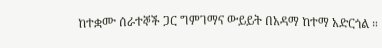ከተቋሙ ሰራተኞች ጋር ግምገማና ውይይት በአዳማ ከተማ አድርጎል ።